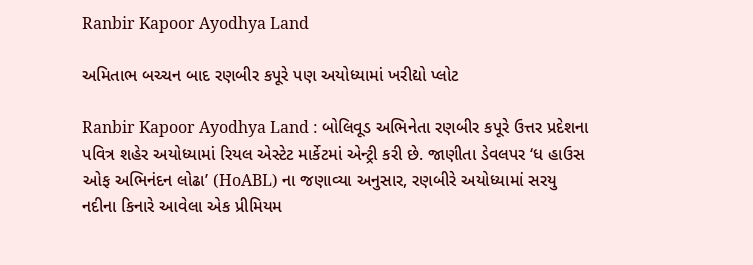Ranbir Kapoor Ayodhya Land

અમિતાભ બચ્ચન બાદ રણબીર કપૂરે પણ અયોધ્યામાં ખરીદ્યો પ્લોટ

Ranbir Kapoor Ayodhya Land : બોલિવૂડ અભિનેતા રણબીર કપૂરે ઉત્તર પ્રદેશના પવિત્ર શહેર અયોધ્યામાં રિયલ એસ્ટેટ માર્કેટમાં એન્ટ્રી કરી છે. જાણીતા ડેવલપર ‘ધ હાઉસ ઓફ અભિનંદન લોઢા’ (HoABL) ના જણાવ્યા અનુસાર, રણબીરે અયોધ્યામાં સરયુ નદીના કિનારે આવેલા એક પ્રીમિયમ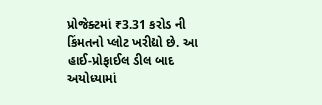પ્રોજેક્ટમાં ₹3.31 કરોડ ની કિંમતનો પ્લોટ ખરીદ્યો છે. આ હાઈ-પ્રોફાઈલ ડીલ બાદ અયોધ્યામાં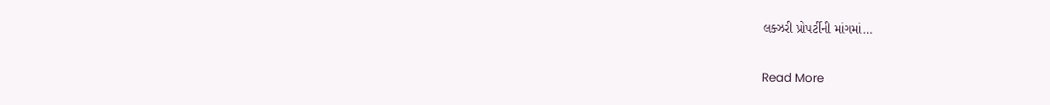લક્ઝરી પ્રોપર્ટીની માંગમાં…

Read More